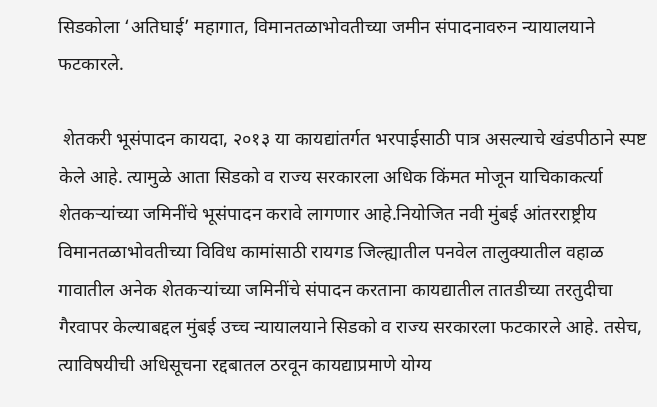सिडकोला ‘अतिघाई’ महागात, विमानतळाभोवतीच्या जमीन संपादनावरुन न्यायालयाने फटकारले.

 शेतकरी भूसंपादन कायदा, २०१३ या कायद्यांतर्गत भरपाईसाठी पात्र असल्याचे खंडपीठाने स्पष्ट केले आहे. त्यामुळे आता सिडको व राज्य सरकारला अधिक किंमत मोजून याचिकाकर्त्या शेतकऱ्यांच्या जमिनींचे भूसंपादन करावे लागणार आहे.नियोजित नवी मुंबई आंतरराष्ट्रीय विमानतळाभोवतीच्या विविध कामांसाठी रायगड जिल्ह्यातील पनवेल तालुक्यातील वहाळ गावातील अनेक शेतकऱ्यांच्या जमिनींचे संपादन करताना कायद्यातील तातडीच्या तरतुदीचा गैरवापर केल्याबद्दल मुंबई उच्च न्यायालयाने सिडको व राज्य सरकारला फटकारले आहे. तसेच, त्याविषयीची अधिसूचना रद्दबातल ठरवून कायद्याप्रमाणे योग्य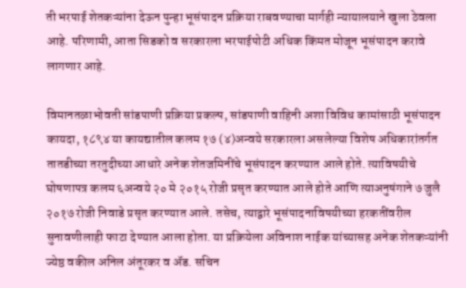ती भरपाई शेतकऱ्यांना देऊन पुन्हा भूसंपादन प्रक्रिया राबवण्याचा मार्गही न्यायालयाने खुला ठेवला आहे. परिणामी, आता सिडको व सरकारला भरपाईपोटी अधिक किंमत मोजून भूसंपादन करावे लागणार आहे.

विमानतळाभोवती सांडपाणी प्रक्रिया प्रकल्प, सांडपाणी वाहिनी अशा विविध कामांसाठी भूसंपादन कायदा, १८९४ या कायद्यातील कलम १७ (४)अन्वये सरकारला असलेल्या विशेष अधिकारांतर्गत तातडीच्या तरतुदीच्या आधारे अनेक शेतजमिनींचे भूसंपादन करण्यात आले होते. त्याविषयीचे घोषणापत्र कलम ६अन्वये २० मे २०१५ रोजी प्रसृत करण्यात आले होते आणि त्याअनुषंगाने ७ जुलै २०१७ रोजी निवाडे प्रसृत करण्यात आले. तसेच, त्याद्वारे भूसंपादनाविषयीच्या हरकतींवरील सुनावणीलाही फाटा देण्यात आला होता. या प्रक्रियेला अविनाश नाईक यांच्यासह अनेक शेतकऱ्यांनी ज्येष्ठ वकील अनिल अंतूरकर व ॲड. सचिन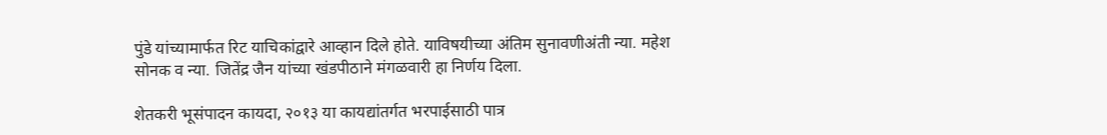पुंडे यांच्यामार्फत रिट याचिकांद्वारे आव्हान दिले होते. याविषयीच्या अंतिम सुनावणीअंती न्या. महेश सोनक व न्या. जितेंद्र जैन यांच्या खंडपीठाने मंगळवारी हा निर्णय दिला.

शेतकरी भूसंपादन कायदा, २०१३ या कायद्यांतर्गत भरपाईसाठी पात्र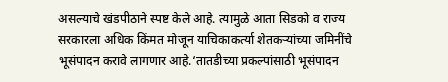असल्याचे खंडपीठाने स्पष्ट केले आहे. त्यामुळे आता सिडको व राज्य सरकारला अधिक किंमत मोजून याचिकाकर्त्या शेतकऱ्यांच्या जमिनींचे भूसंपादन करावे लागणार आहे.‘तातडीच्या प्रकल्पांसाठी भूसंपादन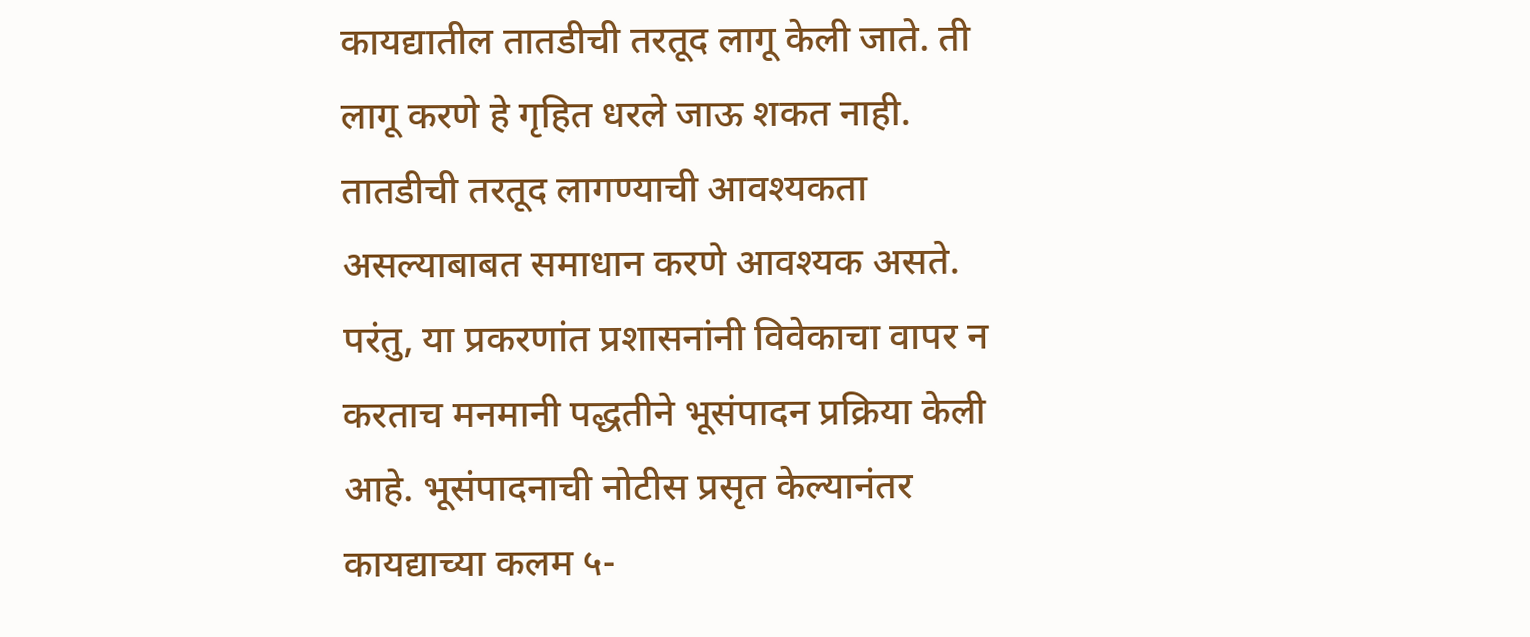कायद्यातील तातडीची तरतूद लागू केली जाते. ती लागू करणे हे गृहित धरले जाऊ शकत नाही. तातडीची तरतूद लागण्याची आवश्यकता असल्याबाबत समाधान करणे आवश्यक असते. परंतु, या प्रकरणांत प्रशासनांनी विवेकाचा वापर न करताच मनमानी पद्धतीने भूसंपादन प्रक्रिया केली आहे. भूसंपादनाची नोटीस प्रसृत केल्यानंतर कायद्याच्या कलम ५-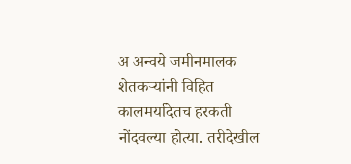अ अन्वये जमीनमालक शेतकऱ्यांनी विहित कालमर्यादेतच हरकती नोंदवल्या होत्या. तरीदेखील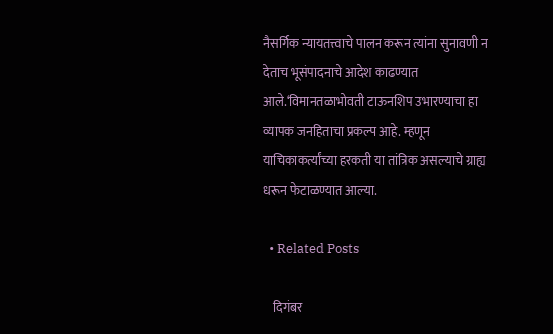नैसर्गिक न्यायतत्त्वाचे पालन करून त्यांना सुनावणी न देताच भूसंपादनाचे आदेश काढण्यात आले.‘विमानतळाभोवती टाऊनशिप उभारण्याचा हा व्यापक जनहिताचा प्रकल्प आहे. म्हणून याचिकाकर्त्यांच्या हरकती या तांत्रिक असल्याचे ग्राह्य धरून फेटाळण्यात आल्या.

  • Related Posts

    दिगंबर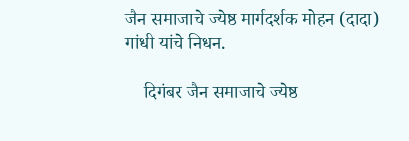जैन समाजाचे ज्येष्ठ मार्गदर्शक मोहन (दादा) गांधी यांचे निधन.

    दिगंबर जैन समाजाचे ज्येष्ठ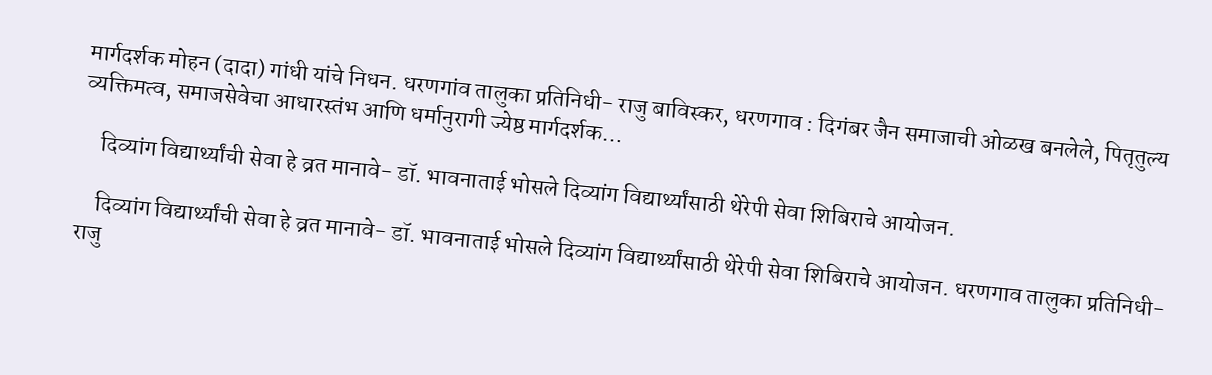मार्गदर्शक मोहन (दादा) गांधी यांचे निधन. धरणगांव तालुका प्रतिनिधी- राजु बाविस्कर, धरणगाव : दिगंबर जैन समाजाची ओळख बनलेले, पितृतुल्य व्यक्तिमत्व, समाजसेवेचा आधारस्तंभ आणि धर्मानुरागी ज्येष्ठ मार्गदर्शक…

    दिव्यांग विद्यार्थ्यांची सेवा हे व्रत मानावे- डॉ. भावनाताई भोसले दिव्यांग विद्यार्थ्यांसाठी थेरेपी सेवा शिबिराचे आयोजन.

    दिव्यांग विद्यार्थ्यांची सेवा हे व्रत मानावे- डॉ. भावनाताई भोसले दिव्यांग विद्यार्थ्यांसाठी थेरेपी सेवा शिबिराचे आयोजन. धरणगाव तालुका प्रतिनिधी-राजु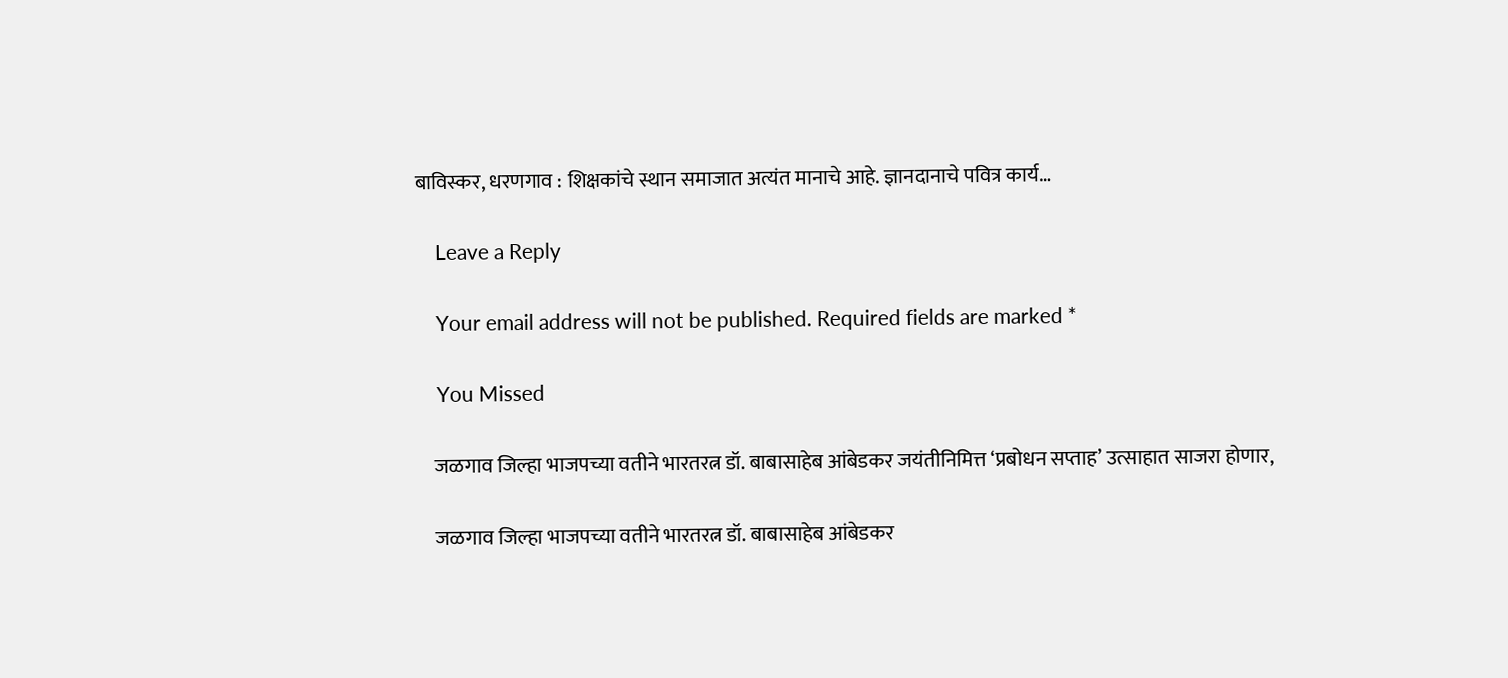बाविस्कर, धरणगाव : शिक्षकांचे स्थान समाजात अत्यंत मानाचे आहे. ज्ञानदानाचे पवित्र कार्य…

    Leave a Reply

    Your email address will not be published. Required fields are marked *

    You Missed

    जळगाव जिल्हा भाजपच्या वतीने भारतरत्न डॉ. बाबासाहेब आंबेडकर जयंतीनिमित्त ‘प्रबोधन सप्ताह’ उत्साहात साजरा होणार,

    जळगाव जिल्हा भाजपच्या वतीने भारतरत्न डॉ. बाबासाहेब आंबेडकर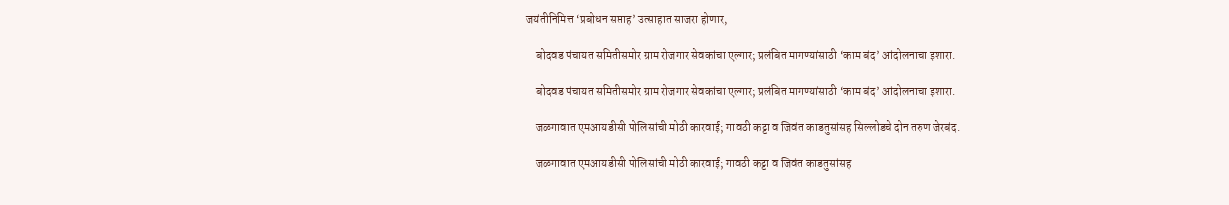जयंतीनिमित्त ‘प्रबोधन सप्ताह’ उत्साहात साजरा होणार,

    बोदवड पंचायत समितीसमोर ग्राम रोजगार सेवकांचा एल्गार; प्रलंबित मागण्यांसाठी ‘काम बंद’ आंदोलनाचा इशारा.

    बोदवड पंचायत समितीसमोर ग्राम रोजगार सेवकांचा एल्गार; प्रलंबित मागण्यांसाठी ‘काम बंद’ आंदोलनाचा इशारा.

    जळगावात एमआयडीसी पोलिसांची मोठी कारवाई; गावठी कट्टा व जिवंत काडतुसांसह सिल्लोडचे दोन तरुण जेरबंद.

    जळगावात एमआयडीसी पोलिसांची मोठी कारवाई; गावठी कट्टा व जिवंत काडतुसांसह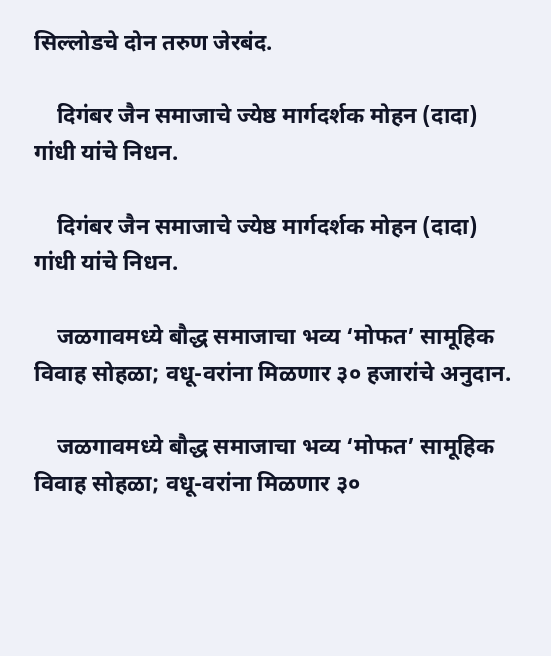सिल्लोडचे दोन तरुण जेरबंद.

    दिगंबर जैन समाजाचे ज्येष्ठ मार्गदर्शक मोहन (दादा) गांधी यांचे निधन.

    दिगंबर जैन समाजाचे ज्येष्ठ मार्गदर्शक मोहन (दादा) गांधी यांचे निधन.

    जळगावमध्ये बौद्ध समाजाचा भव्य ‘मोफत’ सामूहिक विवाह सोहळा; वधू-वरांना मिळणार ३० हजारांचे अनुदान.

    जळगावमध्ये बौद्ध समाजाचा भव्य ‘मोफत’ सामूहिक विवाह सोहळा; वधू-वरांना मिळणार ३०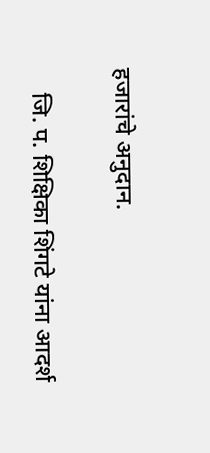हजारांचे अनुदान.

    जि. प. शिक्षिका शिंगटे यांना आदर्श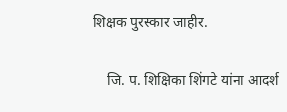शिक्षक पुरस्कार जाहीर.

    जि. प. शिक्षिका शिंगटे यांना आदर्श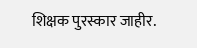शिक्षक पुरस्कार जाहीर.